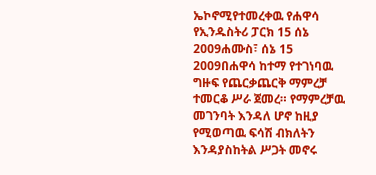ኤኮኖሚየተመረቀዉ የሐዋሳ የኢንዱስትሪ ፓርክ 15 ሰኔ 2009ሐሙስ፣ ሰኔ 15 2009በሐዋሳ ከተማ የተገነባዉ ግዙፍ የጨርቃጨርቅ ማምረቻ ተመርቆ ሥራ ጀመረ። የማምረቻዉ መገንባት እንዳለ ሆኖ ከዚያ የሚወጣዉ ፍሳሽ ብክለትን እንዳያስከትል ሥጋት መኖሩ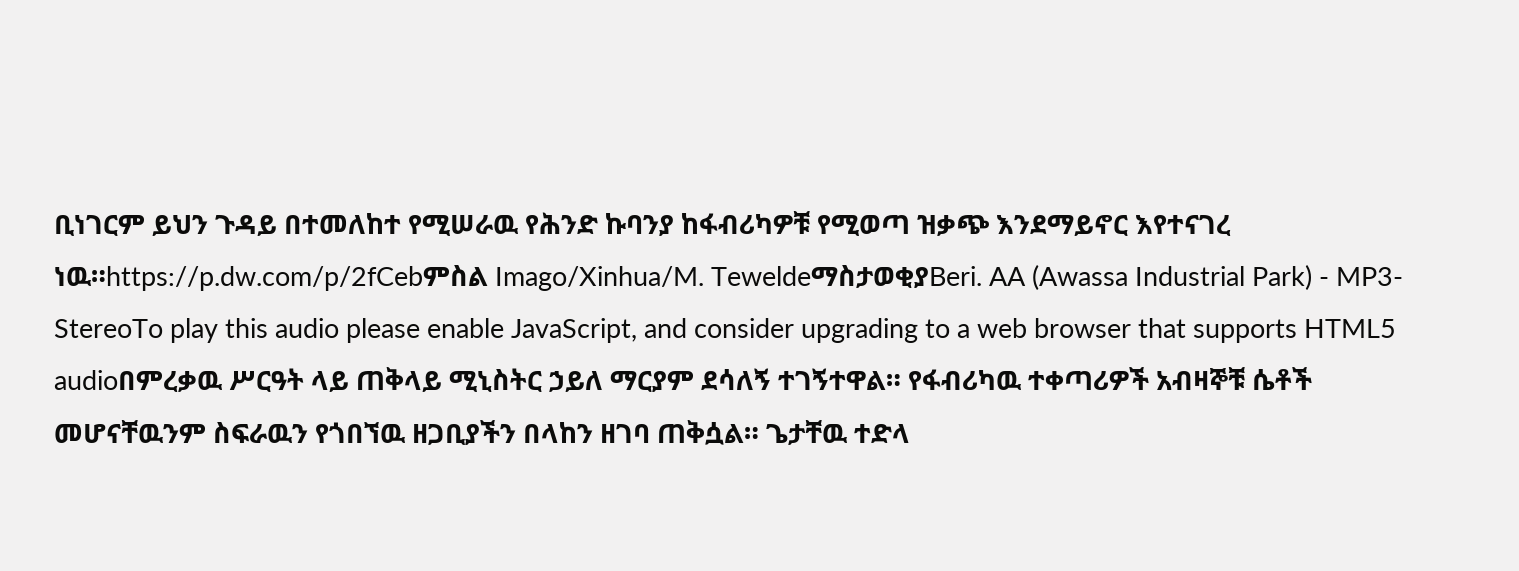ቢነገርም ይህን ጉዳይ በተመለከተ የሚሠራዉ የሕንድ ኩባንያ ከፋብሪካዎቹ የሚወጣ ዝቃጭ እንደማይኖር እየተናገረ ነዉ።https://p.dw.com/p/2fCebምስል Imago/Xinhua/M. TeweldeማስታወቂያBeri. AA (Awassa Industrial Park) - MP3-StereoTo play this audio please enable JavaScript, and consider upgrading to a web browser that supports HTML5 audioበምረቃዉ ሥርዓት ላይ ጠቅላይ ሚኒስትር ኃይለ ማርያም ደሳለኝ ተገኝተዋል። የፋብሪካዉ ተቀጣሪዎች አብዛኞቹ ሴቶች መሆናቸዉንም ስፍራዉን የጎበኘዉ ዘጋቢያችን በላከን ዘገባ ጠቅሷል። ጌታቸዉ ተድላ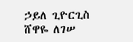ኃይለ ጊዮርጊስ ሸዋዬ ለገሠ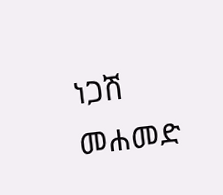ነጋሽ መሐመድ